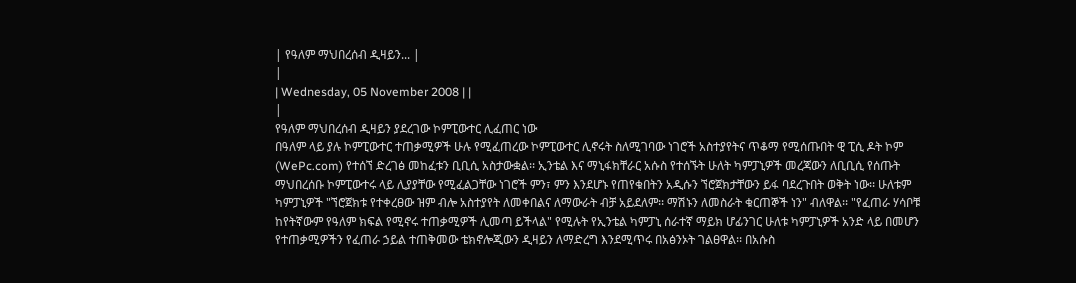| የዓለም ማህበረሰብ ዲዛይን... |
|
| Wednesday, 05 November 2008 | |
|
የዓለም ማህበረሰብ ዲዛይን ያደረገው ኮምፒውተር ሊፈጠር ነው
በዓለም ላይ ያሉ ኮምፒውተር ተጠቃሚዎች ሁሉ የሚፈጠረው ኮምፒውተር ሊኖሩት ስለሚገባው ነገሮች አስተያየትና ጥቆማ የሚሰጡበት ዊ ፒሲ ዶት ኮም (WePc.com) የተሰኘ ድረገፅ መከፈቱን ቢቢሲ አስታውቋል፡፡ ኢንቴል እና ማኒፋክቸራር አሱስ የተሰኙት ሁለት ካምፓኒዎች መረጃውን ለቢቢሲ የሰጡት ማህበረሰቡ ኮምፒውተሩ ላይ ሊያያቸው የሚፈልጋቸው ነገሮች ምን፣ ምን እንደሆኑ የጠየቁበትን አዲሱን ኘሮጀክታቸውን ይፋ ባደረጉበት ወቅት ነው፡፡ ሁለቱም ካምፓኒዎች "ኘሮጀክቱ የተቀረፀው ዝም ብሎ አስተያየት ለመቀበልና ለማውራት ብቻ አይደለም፡፡ ማሽኑን ለመስራት ቁርጠኞች ነን" ብለዋል፡፡ "የፈጠራ ሃሳቦቹ ከየትኛውም የዓለም ክፍል የሚኖሩ ተጠቃሚዎች ሊመጣ ይችላል" የሚሉት የኢንቴል ካምፓኒ ሰራተኛ ማይክ ሆፊንገር ሁለቱ ካምፓኒዎች አንድ ላይ በመሆን የተጠቃሚዎችን የፈጠራ ኃይል ተጠቅመው ቴክኖሎጂውን ዲዛይን ለማድረግ እንደሚጥሩ በአፅንኦት ገልፀዋል፡፡ በአሱስ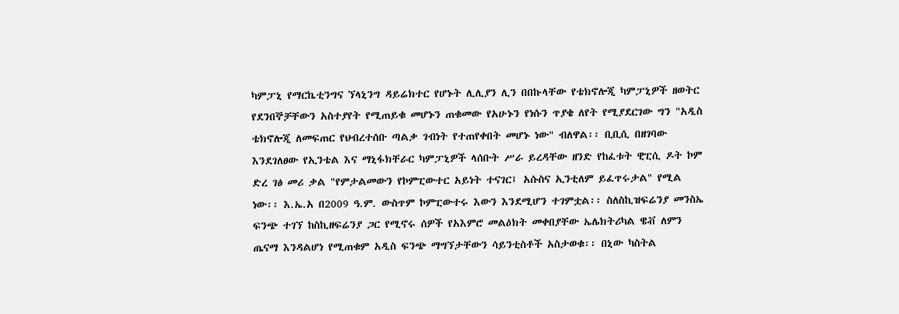ካምፓኒ የማርኬቲንግና ኘላኒንግ ዳይሬክተር የሆኑት ሊሊያን ሊን በበኩላቸው የቴክኖሎጂ ካምፓኒዎች ዘወትር የደንበኞቻቸውን አስተያየት የሚጠይቁ መሆኑን ጠቁመው የአሁኑን የነሱን ጥያቄ ለየት የሚያደርገው ግን "አዲስ ቴክኖሎጂ ለመፍጠር የህብረተሰቡ ጣልቃ ገብነት የተጠየቀበት መሆኑ ነው" ብለዋል፡፡ ቢቢሲ በዘገባው እንደገለፀው የኢንቴል እና ማኒፋክቸራር ካምፓኒዎች ላሰቡት ሥራ ይረዳቸው ዘንድ የከፈቱት ዊፒሲ ዶት ኮም ድረ ገፅ መሪ ቃል "የምታልመውን የኮምፒውተር አይነት ተናገር፤ አሱስና ኢንቲለም ይፈጥሩታል" የሚል ነው፡፡ እ.ኤ.አ በ2009 ዓ.ም. ውስጥም ኮምፒውተሩ እውን እንደሚሆን ተገምቷል፡፡ ስለስኪዝፍሬንያ መንስኤ ፍንጭ ተገኘ ከስኪዘፍሬንያ ጋር የሚኖሩ ሰዎች የአእምሮ መልዕክት መቀበያቸው ኤሌክትሪካል ዌቭ ለምን ጤናማ እንዳልሆነ የሚጠቁም አዲስ ፍንጭ ማግኘታቸውን ሳይንቲስቶች አስታወቁ፡፡ በኒው ካስትል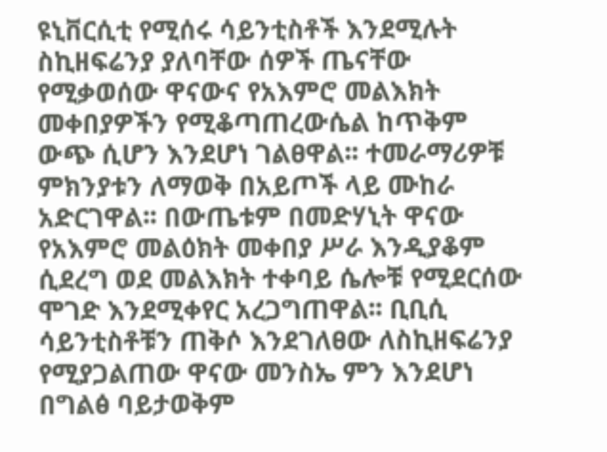ዩኒቨርሲቲ የሚሰሩ ሳይንቲስቶች እንደሚሉት ስኪዘፍሬንያ ያለባቸው ሰዎች ጤናቸው የሚቃወሰው ዋናውና የአእምሮ መልእክት መቀበያዎችን የሚቆጣጠረውሴል ከጥቅም ውጭ ሲሆን እንደሆነ ገልፀዋል፡፡ ተመራማሪዎቹ ምክንያቱን ለማወቅ በአይጦች ላይ ሙከራ አድርገዋል፡፡ በውጤቱም በመድሃኒት ዋናው የአእምሮ መልዕክት መቀበያ ሥራ እንዲያቆም ሲደረግ ወደ መልእክት ተቀባይ ሴሎቹ የሚደርሰው ሞገድ እንደሚቀየር አረጋግጠዋል፡፡ ቢቢሲ ሳይንቲስቶቹን ጠቅሶ እንደገለፀው ለስኪዘፍሬንያ የሚያጋልጠው ዋናው መንስኤ ምን እንደሆነ በግልፅ ባይታወቅም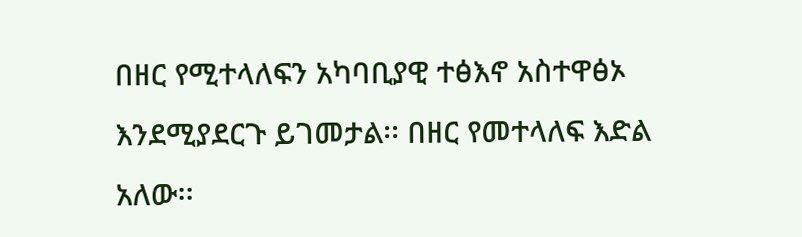በዘር የሚተላለፍን አካባቢያዊ ተፅእኖ አስተዋፅኦ እንደሚያደርጉ ይገመታል፡፡ በዘር የመተላለፍ እድል አለው፡፡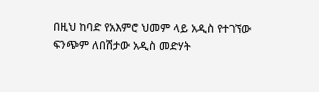በዚህ ከባድ የአእምሮ ህመም ላይ አዲስ የተገኘው ፍንጭም ለበሽታው አዲስ መድሃት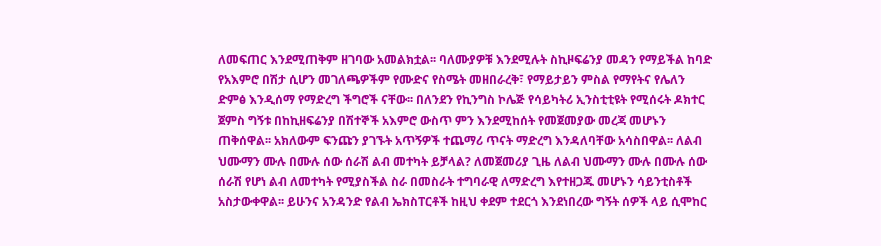ለመፍጠር እንደሚጠቅም ዘገባው አመልክቷል፡፡ ባለሙያዎቹ እንደሚሉት ስኪዞፍሬንያ መዳን የማይችል ከባድ የአእምሮ በሽታ ሲሆን መገለጫዎችም የሙድና የስሜት መዘበራረቅ፣ የማይታይን ምስል የማየትና የሌለን ድምፅ እንዲሰማ የማድረግ ችግሮች ናቸው፡፡ በለንደን የኪንግስ ኮሌጅ የሳይካትሪ ኢንስቲቲዩት የሚሰሩት ዶክተር ጀምስ ግኝቱ በከኪዘፍሬንያ በሽተኞች አእምሮ ውስጥ ምን እንደሚከሰት የመጀመያው መረጃ መሆኑን ጠቅሰዋል፡፡ አክለውም ፍንጩን ያገኙት አጥኝዎች ተጨማሪ ጥናት ማድረግ እንዳለባቸው አሳስበዋል፡፡ ለልብ ህሙማን ሙሉ በሙሉ ሰው ሰራሽ ልብ መተካት ይቻላል? ለመጀመሪያ ጊዜ ለልብ ህሙማን ሙሉ በሙሉ ሰው ሰራሽ የሆነ ልብ ለመተካት የሚያስችል ስራ በመስራት ተግባራዊ ለማድረግ እየተዘጋጁ መሆኑን ሳይንቲስቶች አስታውቀዋል፡፡ ይሁንና አንዳንድ የልብ ኤክስፐርቶች ከዚህ ቀደም ተደርጎ እንደነበረው ግኝት ሰዎች ላይ ሲሞከር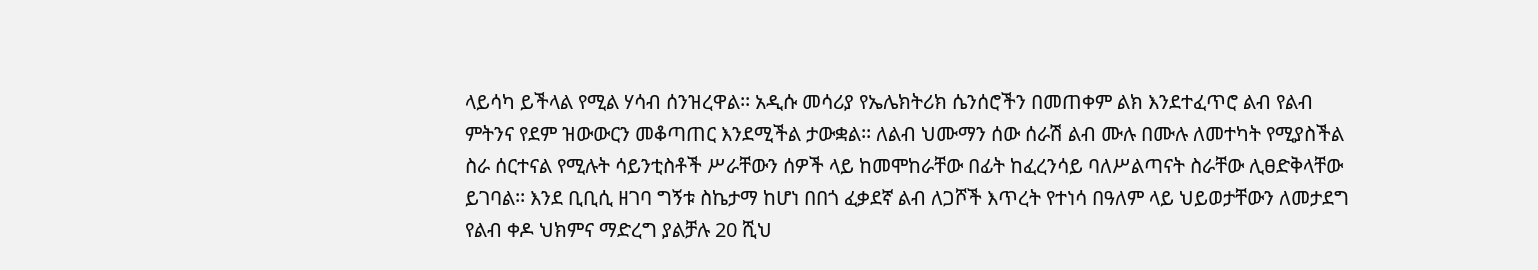ላይሳካ ይችላል የሚል ሃሳብ ሰንዝረዋል፡፡ አዲሱ መሳሪያ የኤሌክትሪክ ሴንሰሮችን በመጠቀም ልክ እንደተፈጥሮ ልብ የልብ ምትንና የደም ዝውውርን መቆጣጠር እንደሚችል ታውቋል፡፡ ለልብ ህሙማን ሰው ሰራሽ ልብ ሙሉ በሙሉ ለመተካት የሚያስችል ስራ ሰርተናል የሚሉት ሳይንቲስቶች ሥራቸውን ሰዎች ላይ ከመሞከራቸው በፊት ከፈረንሳይ ባለሥልጣናት ስራቸው ሊፀድቅላቸው ይገባል፡፡ እንደ ቢቢሲ ዘገባ ግኝቱ ስኬታማ ከሆነ በበጎ ፈቃደኛ ልብ ለጋሾች እጥረት የተነሳ በዓለም ላይ ህይወታቸውን ለመታደግ የልብ ቀዶ ህክምና ማድረግ ያልቻሉ 20 ሺህ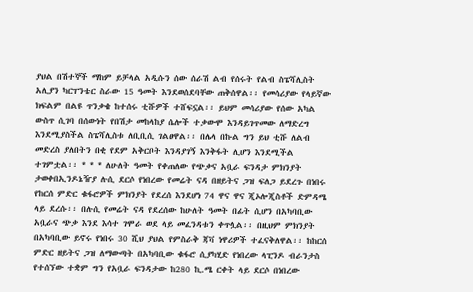ያህል በሽተኞች ማከም ይቻላል አዲሱን ሰው ሰራሽ ልብ የሰሩት የልብ ስፔሻሊስት አሊያን ካርፐንቴር ስራው 15 ዓመት እንደወሰደባቸው ጠቅሰዋል፡፡ የመሳሪያው የላይኛው ክፍልም በልዩ ጥንቃቄ ከተሰሩ ቲሹዎች ተሸፍኗል፡፡ ይህም መሳሪያው የሰው አካል ውስጥ ሲገባ በሰውነት የበሽታ መከላከያ ሴሎች ተቃውሞ እንዳይገጥመው ለማድረግ እንደሚያስችል ስፔሻሊስቱ ለቢቢሲ ገልፀዋል፡፡ በሌላ በኩል ግን ይህ ቲሹ ለልብ መድረስ ያለበትን በቂ የደም አቅርቦት እንዳያገኝ እንቅፋት ሊሆን እንደሚችል ተገምቷል፡፡ * * * ለሁለት ዓመት የቀጠለው የጭቃና አቧራ ፍንዳታ ምክንያት ታወቀበኢንዶኔዥያ ሉሲ ደርሶ የነበረው የመሬት ናዳ በዘይትና ጋዝ ፍለጋ ይደረጉ በነበሩ የከርሰ ምድር ቁፋሮዎች ምክንያት የደረሰ እንደሆነ 74 ዋና ዋና ጂኦሎጂስቶች ድምዳሜ ላይ ደረሱ፡፡ በሉሲ የመሬት ናዳ የደረሰው ከሁለት ዓመት በፊት ሲሆን በአካባቢው አቧራና ጭቃ እንደ እሳተ ገሞራ ወደ ላይ መፈንዳቱን ቀጥሏል፡፡ በዚህም ምክንያት በአካባቢው ይኖሩ የነበሩ 30 ሺህ ያህል የምስራቅ ጃቫ ነዋሪዎች ተፈናቅለዋል፡፡ ከከርሰ ምድር ዘይትና ጋዝ ለማውጣት በአካባቢው ቁፋሮ ሲያካሂድ የነበረው ላፒንዶ ብራንታስ የተሰኘው ተቋም ግን የአቧራ ፍንዳታው ከ280 ኪ.ሜ ርቀት ላይ ደርሶ በነበረው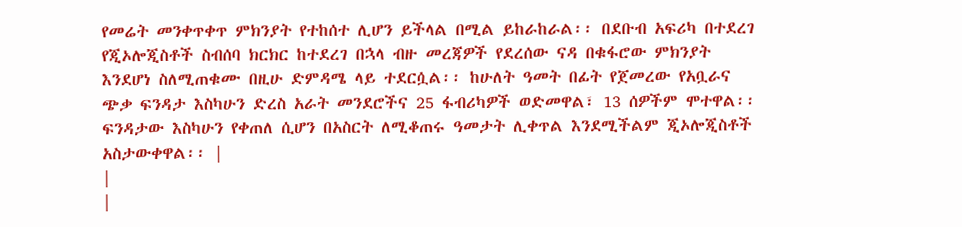የመሬት መንቀጥቀጥ ምክንያት የተከሰተ ሊሆን ይችላል በሚል ይከራከራል፡፡ በደቡብ አፍሪካ በተደረገ የጂኦሎጂስቶች ስብሰባ ክርክር ከተደረገ በኋላ ብዙ መረጃዎች የደረሰው ናዳ በቁፋሮው ምክንያት እንደሆነ ስለሚጠቁሙ በዚሁ ድምዳሜ ላይ ተደርሷል፡፡ ከሁለት ዓመት በፊት የጀመረው የአቧራና ጭቃ ፍንዳታ እስካሁን ድረስ አራት መንደሮችና 25 ፋብሪካዎች ወድመዋል፣ 13 ሰዎችም ሞተዋል፡፡ ፍንዳታው እስካሁን የቀጠለ ሲሆን በአስርት ለሚቆጠሩ ዓመታት ሊቀጥል እንደሚችልም ጂኦሎጂስቶች አስታውቀዋል፡፡ |
|
|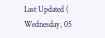Last Updated ( Wednesday, 05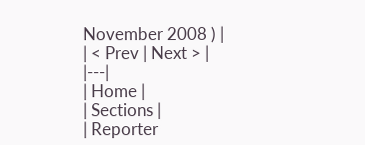November 2008 ) |
| < Prev | Next > |
|---|
| Home |
| Sections |
| Reporter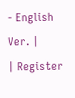- English Ver. |
| Register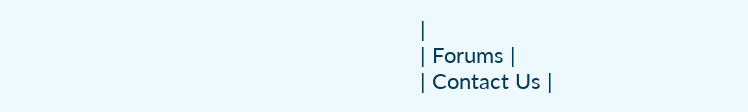|
| Forums |
| Contact Us |